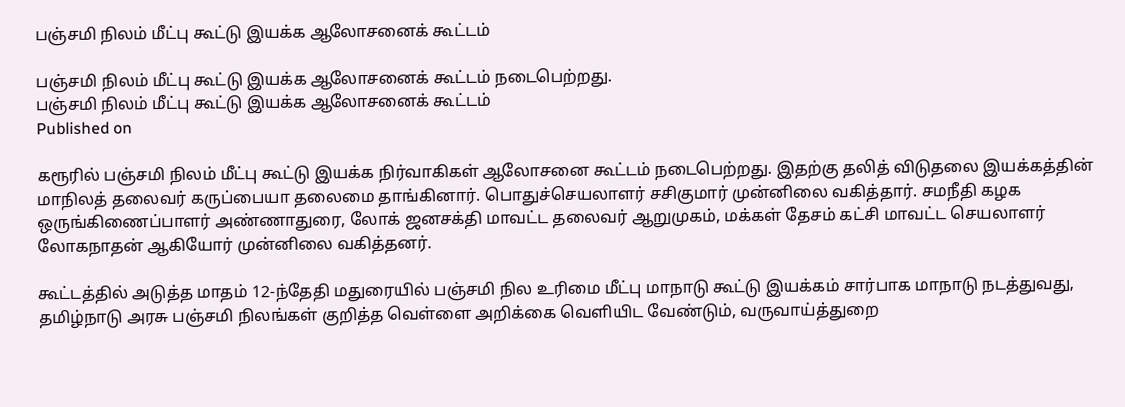பஞ்சமி நிலம் மீட்பு கூட்டு இயக்க ஆலோசனைக் கூட்டம்

பஞ்சமி நிலம் மீட்பு கூட்டு இயக்க ஆலோசனைக் கூட்டம் நடைபெற்றது.
பஞ்சமி நிலம் மீட்பு கூட்டு இயக்க ஆலோசனைக் கூட்டம்
Published on

கரூரில் பஞ்சமி நிலம் மீட்பு கூட்டு இயக்க நிர்வாகிகள் ஆலோசனை கூட்டம் நடைபெற்றது. இதற்கு தலித் விடுதலை இயக்கத்தின் மாநிலத் தலைவர் கருப்பையா தலைமை தாங்கினார். பொதுச்செயலாளர் சசிகுமார் முன்னிலை வகித்தார். சமநீதி கழக ஒருங்கிணைப்பாளர் அண்ணாதுரை, லோக் ஜனசக்தி மாவட்ட தலைவர் ஆறுமுகம், மக்கள் தேசம் கட்சி மாவட்ட செயலாளர் லோகநாதன் ஆகியோர் முன்னிலை வகித்தனர்.

கூட்டத்தில் அடுத்த மாதம் 12-ந்தேதி மதுரையில் பஞ்சமி நில உரிமை மீட்பு மாநாடு கூட்டு இயக்கம் சார்பாக மாநாடு நடத்துவது, தமிழ்நாடு அரசு பஞ்சமி நிலங்கள் குறித்த வெள்ளை அறிக்கை வெளியிட வேண்டும், வருவாய்த்துறை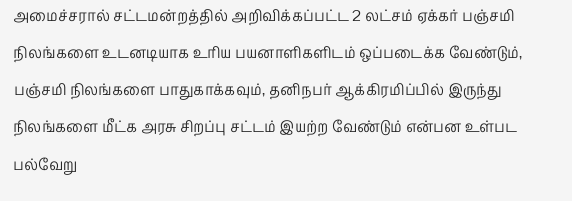அமைச்சரால் சட்டமன்றத்தில் அறிவிக்கப்பட்ட 2 லட்சம் ஏக்கர் பஞ்சமி நிலங்களை உடனடியாக உரிய பயனாளிகளிடம் ஒப்படைக்க வேண்டும், பஞ்சமி நிலங்களை பாதுகாக்கவும், தனிநபர் ஆக்கிரமிப்பில் இருந்து நிலங்களை மீட்க அரசு சிறப்பு சட்டம் இயற்ற வேண்டும் என்பன உள்பட பல்வேறு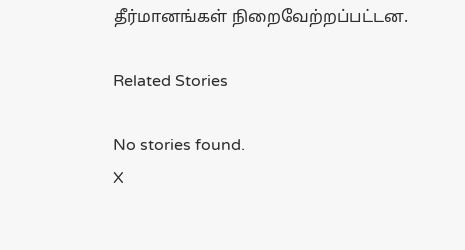தீர்மானங்கள் நிறைவேற்றப்பட்டன.

Related Stories

No stories found.
X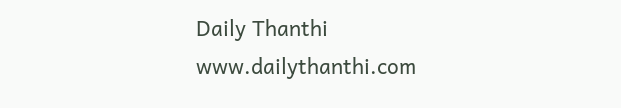Daily Thanthi
www.dailythanthi.com